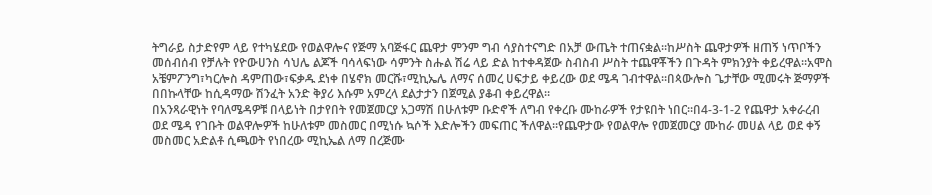ትግራይ ስታድየም ላይ የተካሄደው የወልዋሎና የጅማ አባጅፋር ጨዋታ ምንም ግብ ሳያስተናግድ በአቻ ውጤት ተጠናቋል።ከሥስት ጨዋታዎች ዘጠኝ ነጥቦችን መሰብሰብ የቻሉት የዮውሀንስ ሳህሌ ልጆች ባሳላፍነው ሳምንት ስሑል ሽሬ ላይ ድል ከተቀዳጀው ስብስብ ሥስት ተጨዋቾችን በጉዳት ምክንያት ቀይረዋል።አሞስ አቼምፖንግ፣ካርሎስ ዳምጠው፣ፍቃዱ ደነቀ በሄኖክ መርሹ፣ሚኪኤሌ ለማና ሰመረ ሀፍታይ ቀይረው ወደ ሜዳ ገብተዋል።በጳውሎስ ጌታቸው ሚመሩት ጅማዎች በበኩላቸው ከሲዳማው ሽንፈት አንድ ቅያሪ እሱም አምረላ ደልታታን በጀሚል ያቆብ ቀይረዋል።
በአንጻራዊነት የባለሜዳዎቹ በላይነት በታየበት የመጀመርያ አጋማሽ በሁለቱም ቡድኖች ለግብ የቀረቡ ሙከራዎች የታዩበት ነበር።በ4-3-1-2 የጨዋታ አቀራረብ ወደ ሜዳ የገቡት ወልዋሎዎች ከሁለቱም መስመር በሚነሱ ኳሶች እድሎችን መፍጠር ችለዋል።የጨዋታው የወልዋሎ የመጀመርያ ሙከራ መሀል ላይ ወደ ቀኝ መስመር አድልቶ ሲጫወት የነበረው ሚኪኤል ለማ በረጅሙ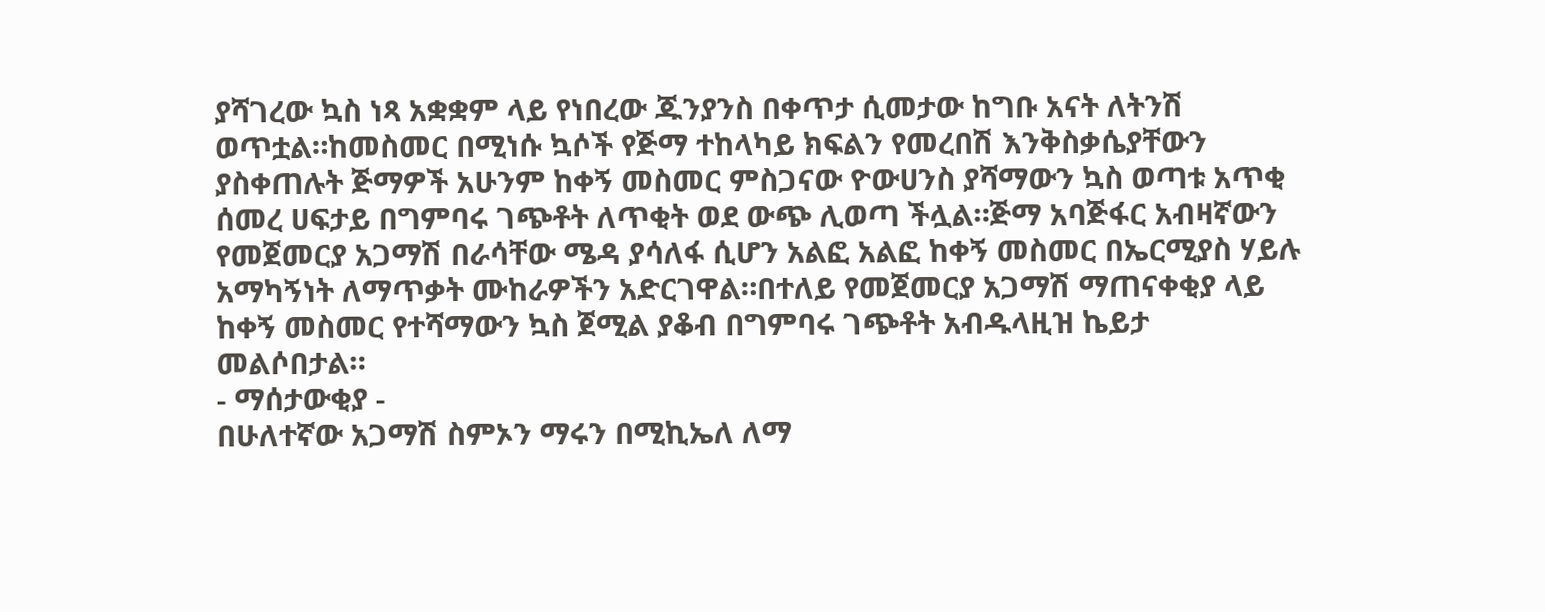ያሻገረው ኳስ ነጻ አቋቋም ላይ የነበረው ጁንያንስ በቀጥታ ሲመታው ከግቡ አናት ለትንሽ ወጥቷል።ከመስመር በሚነሱ ኳሶች የጅማ ተከላካይ ክፍልን የመረበሽ እንቅስቃሴያቸውን ያስቀጠሉት ጅማዎች አሁንም ከቀኝ መስመር ምስጋናው ዮውሀንስ ያሻማውን ኳስ ወጣቱ አጥቂ ሰመረ ሀፍታይ በግምባሩ ገጭቶት ለጥቂት ወደ ውጭ ሊወጣ ችሏል።ጅማ አባጅፋር አብዛኛውን የመጀመርያ አጋማሽ በራሳቸው ሜዳ ያሳለፋ ሲሆን አልፎ አልፎ ከቀኝ መስመር በኤርሚያስ ሃይሉ አማካኝነት ለማጥቃት ሙከራዎችን አድርገዋል።በተለይ የመጀመርያ አጋማሽ ማጠናቀቂያ ላይ ከቀኝ መስመር የተሻማውን ኳስ ጀሚል ያቆብ በግምባሩ ገጭቶት አብዱላዚዝ ኬይታ መልሶበታል።
- ማሰታውቂያ -
በሁለተኛው አጋማሽ ስምኦን ማሩን በሚኪኤለ ለማ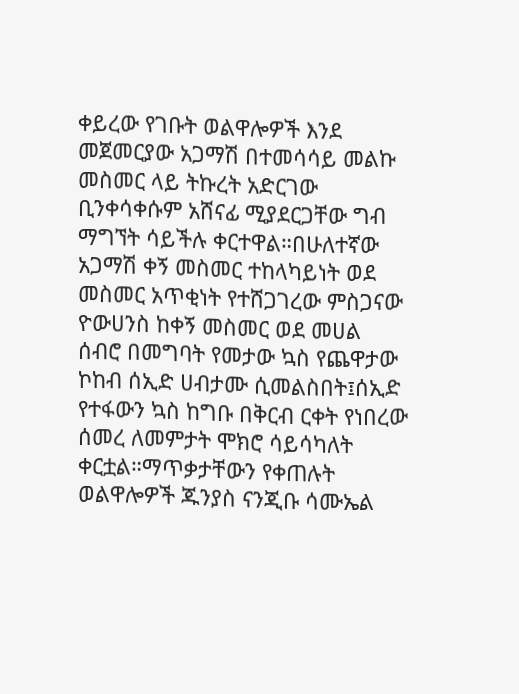ቀይረው የገቡት ወልዋሎዎች እንደ መጀመርያው አጋማሽ በተመሳሳይ መልኩ መስመር ላይ ትኩረት አድርገው ቢንቀሳቀሱም አሸናፊ ሚያደርጋቸው ግብ ማግኘት ሳይችሉ ቀርተዋል።በሁለተኛው አጋማሽ ቀኝ መስመር ተከላካይነት ወደ መስመር አጥቂነት የተሸጋገረው ምስጋናው ዮውሀንስ ከቀኝ መስመር ወደ መሀል ሰብሮ በመግባት የመታው ኳስ የጨዋታው ኮከብ ሰኢድ ሀብታሙ ሲመልስበት፤ሰኢድ የተፋውን ኳስ ከግቡ በቅርብ ርቀት የነበረው ሰመረ ለመምታት ሞክሮ ሳይሳካለት ቀርቷል።ማጥቃታቸውን የቀጠሉት ወልዋሎዎች ጁንያስ ናንጂቡ ሳሙኤል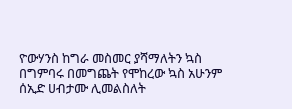ዮውሃንስ ከግራ መስመር ያሻማለትን ኳስ በግምባሩ በመግጨት የሞከረው ኳስ አሁንም ሰኢድ ሀብታሙ ሊመልስለት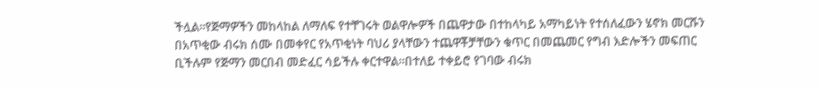ችሏል።የጅማዎችን መከላከል ለማለፍ የተቸገሩት ወልዋሎዎች በጨዋታው በተከላካይ አማካይነት የተሰለፈውን ሄኖክ መርሹን በአጥቂው ብሩክ ሰሙ በመቀየር የአጥቂነት ባህሪ ያላቸውን ተጨዋቾቻቸውን ቁጥር በመጨመር የግብ እድሎችን መፍጠር ቢችሉም የጅማን መርበብ መድፈር ሳይችሉ ቀርተዋል።በተለይ ተቀይሮ የገባው ብሩክ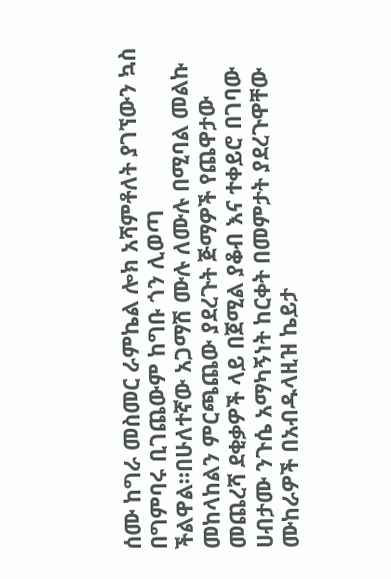ሰሙ ከግራ መስመር ራምኬል ሎክ አሻምቶለት ያገኘውን ኳስ በግምባሩ ቢገጨውም ከግቡ ጎን ሊወጣ ችልዋል።በሁለተኛው አጋማሽ ሙሉ ለሙሉ በሚባል መልኩ መከላከልን ምርጫጨው ያደረጉት ጅማዎች የጨዋታው መጨረሻ ደቂቃዎች ላይ በጀሚል ያቆብ እና ተቀይሮ በገባው ሀብታሙ ንጉሴ አማካኝነት ከርቀት በመምታት ያደረጉዋቸው ሙከራዎች በአብዱላዚዝ ኬይታ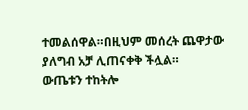ተመልሰዋል።በዚህም መሰረት ጨዋታው ያለግብ አቻ ሊጠናቀቅ ችሏል።
ውጤቱን ተከትሎ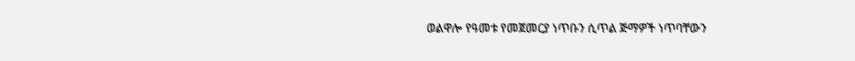ወልዋሎ የዓመቱ የመጀመርያ ነጥቡን ሲጥል ጅማዎች ነጥባቸውን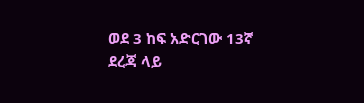ወደ 3 ከፍ አድርገው 13ኛ ደረጃ ላይ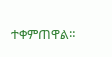ተቀምጠዋል።